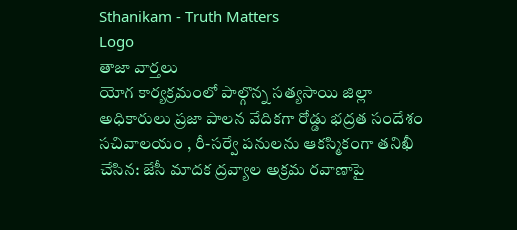Sthanikam - Truth Matters
Logo
తాజా వార్తలు
యోగ కార్యక్రమంలో పాల్గొన్న సత్యసాయి జిల్లా అధికారులు ప్రజా పాలన వేదికగా రోడ్డు భద్రత సందేశం సచివాలయం , రీ-సర్వే పనులను ఆకస్మికంగా తనిఖీ చేసిన: జేసీ మాదక ద్రవ్యాల అక్రమ రవాణాపై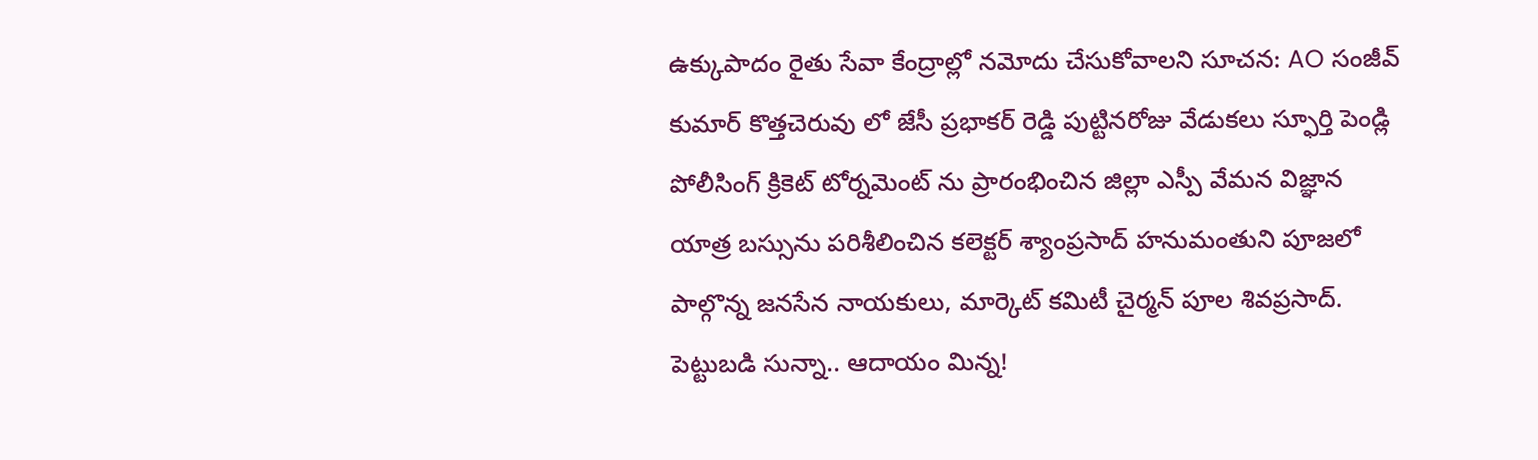ఉక్కుపాదం రైతు సేవా కేంద్రాల్లో నమోదు చేసుకోవాలని సూచన: AO సంజీవ్ కుమార్ కొత్తచెరువు లో జేసీ ప్రభాకర్ రెడ్డి పుట్టినరోజు వేడుకలు స్ఫూర్తి పెండ్లి పోలీసింగ్ క్రికెట్ టోర్నమెంట్ ను ప్రారంభించిన జిల్లా ఎస్పీ వేమన విజ్ఞాన యాత్ర బస్సును పరిశీలించిన కలెక్టర్ శ్యాంప్రసాద్ హనుమంతుని పూజలో పాల్గొన్న జనసేన నాయకులు, మార్కెట్ కమిటీ చైర్మన్ పూల శివప్రసాద్. పెట్టుబడి సున్నా.. ఆదాయం మిన్న!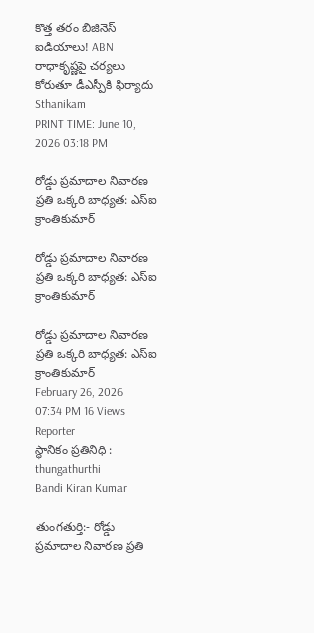కొత్త తరం బిజినెస్ ఐడియాలు! ABN రాధాకృష్ణపై చర్యలు కోరుతూ డీఎస్పీకి ఫిర్యాదు
Sthanikam
PRINT TIME: June 10, 2026 03:18 PM

రోడ్డు ప్రమాదాల నివారణ ప్రతి ఒక్కరి బాధ్యత: ఎస్ఐ క్రాంతికుమార్

రోడ్డు ప్రమాదాల నివారణ ప్రతి ఒక్కరి బాధ్యత: ఎస్ఐ క్రాంతికుమార్

రోడ్డు ప్రమాదాల నివారణ ప్రతి ఒక్కరి బాధ్యత: ఎస్ఐ క్రాంతికుమార్
February 26, 2026 07:34 PM 16 Views
Reporter
స్థానికం ప్రతినిధి : thungathurthi
Bandi Kiran Kumar

తుంగతుర్తి:- రోడ్డు ప్రమాదాల నివారణ ప్రతి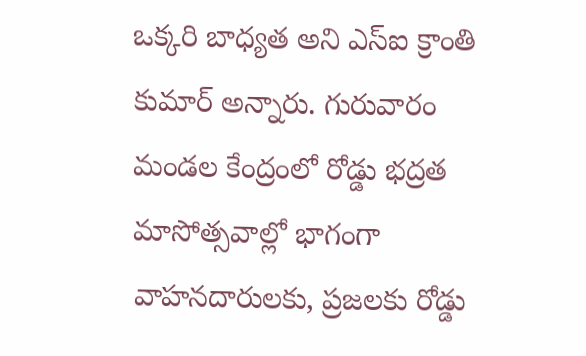ఒక్కరి బాధ్యత అని ఎస్ఐ క్రాంతి కుమార్ అన్నారు. గురువారం మండల కేంద్రంలో రోడ్డు భద్రత మాసోత్సవాల్లో భాగంగా వాహనదారులకు, ప్రజలకు రోడ్డు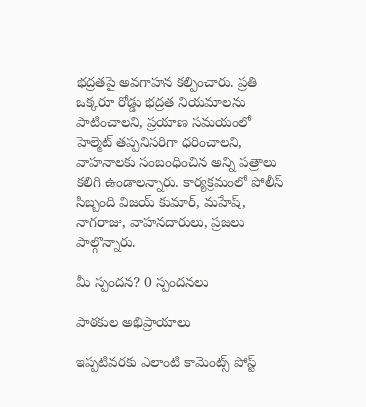భద్రతపై అవగాహన కల్పించారు. ప్రతి ఒక్కరూ రోడ్డు భద్రత నియమాలను పాటించాలని, ప్రయాణ సమయంలో హెల్మెట్ తప్పనిసరిగా ధరించాలని, వాహనాలకు సంబంధించిన అన్ని పత్రాలు కలిగి ఉండాలన్నారు. కార్యక్రమంలో పోలీస్ సిబ్బంది విజయ్ కుమార్, మహేష్, నాగరాజు, వాహనదారులు, ప్రజలు పాల్గొన్నారు.

మీ స్పందన? 0 స్పందనలు

పాఠకుల అభిప్రాయాలు

ఇప్పటివరకు ఎలాంటి కామెంట్స్ పోస్ట్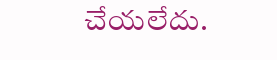చేయలేదు.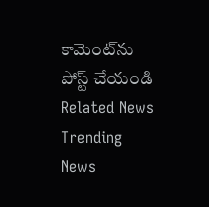కామెంట్‌ను పోస్ట్ చేయండి
Related News
Trending News